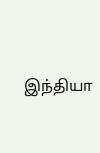இந்தியா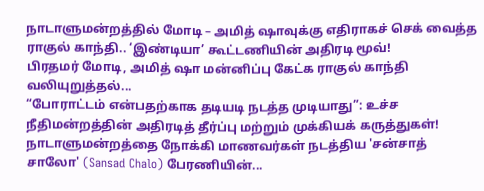நாடாளுமன்றத்தில் மோடி – அமித் ஷாவுக்கு எதிராகச் செக் வைத்த ராகுல் காந்தி.. ‘இண்டியா’ கூட்டணியின் அதிரடி மூவ்!
பிரதமர் மோடி, அமித் ஷா மன்னிப்பு கேட்க ராகுல் காந்தி வலியுறுத்தல்...
“போராட்டம் என்பதற்காக தடியடி நடத்த முடியாது”: உச்ச நீதிமன்றத்தின் அதிரடித் தீர்ப்பு மற்றும் முக்கியக் கருத்துகள்!
நாடாளுமன்றத்தை நோக்கி மாணவர்கள் நடத்திய 'சன்சாத் சாலோ' (Sansad Chalo) பேரணியின்...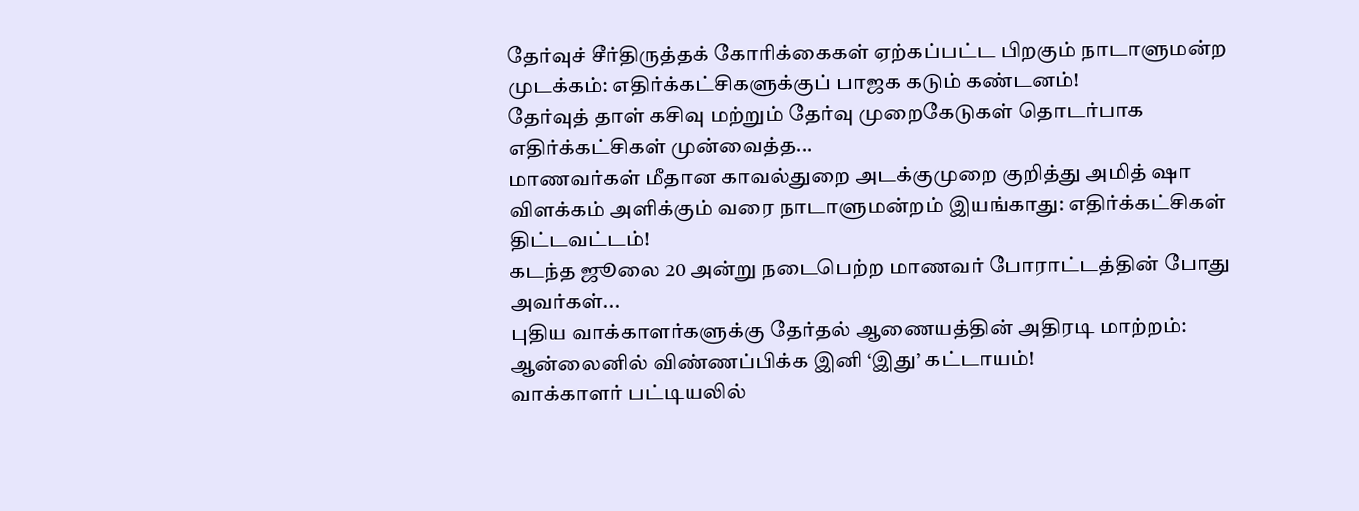தேர்வுச் சீர்திருத்தக் கோரிக்கைகள் ஏற்கப்பட்ட பிறகும் நாடாளுமன்ற முடக்கம்: எதிர்க்கட்சிகளுக்குப் பாஜக கடும் கண்டனம்!
தேர்வுத் தாள் கசிவு மற்றும் தேர்வு முறைகேடுகள் தொடர்பாக எதிர்க்கட்சிகள் முன்வைத்த...
மாணவர்கள் மீதான காவல்துறை அடக்குமுறை குறித்து அமித் ஷா விளக்கம் அளிக்கும் வரை நாடாளுமன்றம் இயங்காது: எதிர்க்கட்சிகள் திட்டவட்டம்!
கடந்த ஜூலை 20 அன்று நடைபெற்ற மாணவர் போராட்டத்தின் போது அவர்கள்...
புதிய வாக்காளர்களுக்கு தேர்தல் ஆணையத்தின் அதிரடி மாற்றம்: ஆன்லைனில் விண்ணப்பிக்க இனி ‘இது’ கட்டாயம்!
வாக்காளர் பட்டியலில்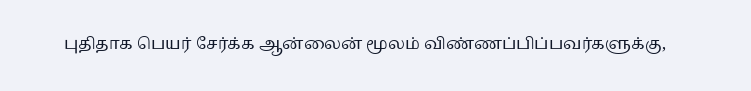புதிதாக பெயர் சேர்க்க ஆன்லைன் மூலம் விண்ணப்பிப்பவர்களுக்கு,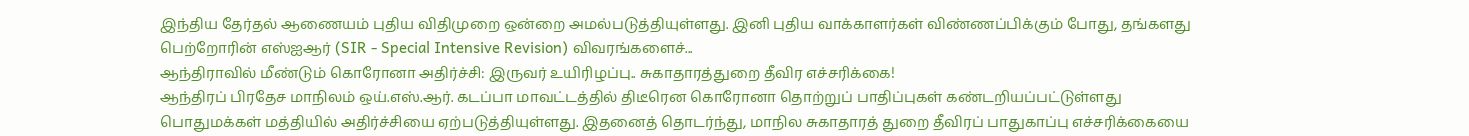இந்திய தேர்தல் ஆணையம் புதிய விதிமுறை ஒன்றை அமல்படுத்தியுள்ளது. இனி புதிய வாக்காளர்கள் விண்ணப்பிக்கும் போது, தங்களது பெற்றோரின் எஸ்ஐஆர் (SIR - Special Intensive Revision) விவரங்களைச்...
ஆந்திராவில் மீண்டும் கொரோனா அதிர்ச்சி: இருவர் உயிரிழப்பு.. சுகாதாரத்துறை தீவிர எச்சரிக்கை!
ஆந்திரப் பிரதேச மாநிலம் ஒய்.எஸ்.ஆர். கடப்பா மாவட்டத்தில் திடீரென கொரோனா தொற்றுப் பாதிப்புகள் கண்டறியப்பட்டுள்ளது பொதுமக்கள் மத்தியில் அதிர்ச்சியை ஏற்படுத்தியுள்ளது. இதனைத் தொடர்ந்து, மாநில சுகாதாரத் துறை தீவிரப் பாதுகாப்பு எச்சரிக்கையை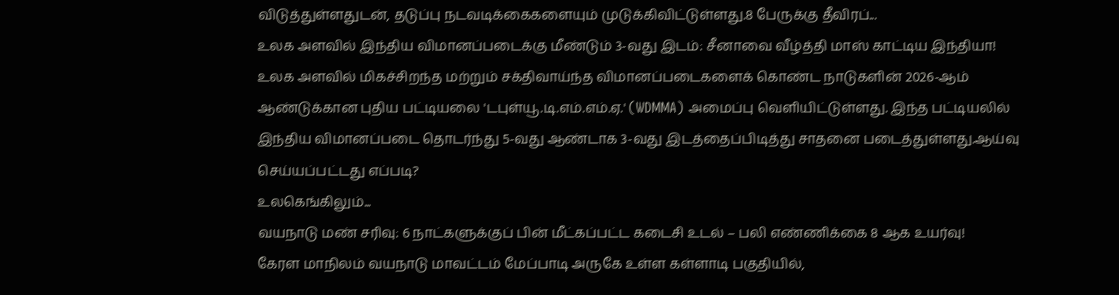விடுத்துள்ளதுடன், தடுப்பு நடவடிக்கைகளையும் முடுக்கிவிட்டுள்ளது.8 பேருக்கு தீவிரப்...
உலக அளவில் இந்திய விமானப்படைக்கு மீண்டும் 3-வது இடம்: சீனாவை வீழ்த்தி மாஸ் காட்டிய இந்தியா!
உலக அளவில் மிகச்சிறந்த மற்றும் சக்திவாய்ந்த விமானப்படைகளைக் கொண்ட நாடுகளின் 2026-ஆம் ஆண்டுக்கான புதிய பட்டியலை 'டபுள்யூ.டி.எம்.எம்.ஏ.' (WDMMA) அமைப்பு வெளியிட்டுள்ளது. இந்த பட்டியலில் இந்திய விமானப்படை தொடர்ந்து 5-வது ஆண்டாக 3-வது இடத்தைப்பிடித்து சாதனை படைத்துள்ளது.ஆய்வு செய்யப்பட்டது எப்படி?
உலகெங்கிலும்...
வயநாடு மண் சரிவு: 6 நாட்களுக்குப் பின் மீட்கப்பட்ட கடைசி உடல் – பலி எண்ணிக்கை 8 ஆக உயர்வு!
கேரள மாநிலம் வயநாடு மாவட்டம் மேப்பாடி அருகே உள்ள கள்ளாடி பகுதியில்,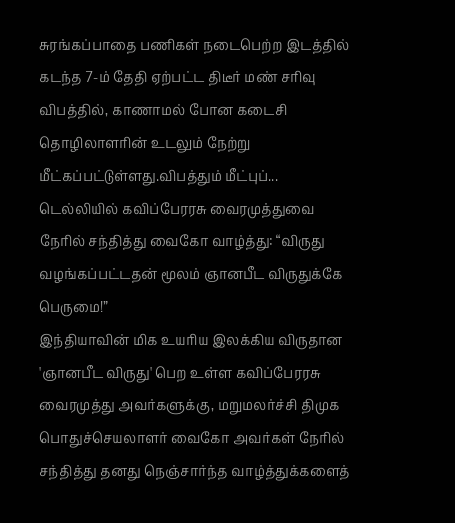சுரங்கப்பாதை பணிகள் நடைபெற்ற இடத்தில் கடந்த 7-ம் தேதி ஏற்பட்ட திடீர் மண் சரிவு விபத்தில், காணாமல் போன கடைசி தொழிலாளரின் உடலும் நேற்று மீட்கப்பட்டுள்ளது.விபத்தும் மீட்புப்...
டெல்லியில் கவிப்பேரரசு வைரமுத்துவை நேரில் சந்தித்து வைகோ வாழ்த்து: “விருது வழங்கப்பட்டதன் மூலம் ஞானபீட விருதுக்கே பெருமை!”
இந்தியாவின் மிக உயரிய இலக்கிய விருதான 'ஞானபீட விருது' பெற உள்ள கவிப்பேரரசு வைரமுத்து அவர்களுக்கு, மறுமலர்ச்சி திமுக பொதுச்செயலாளர் வைகோ அவர்கள் நேரில் சந்தித்து தனது நெஞ்சார்ந்த வாழ்த்துக்களைத்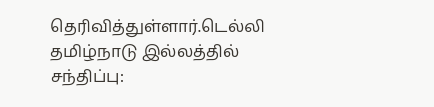தெரிவித்துள்ளார்.டெல்லி தமிழ்நாடு இல்லத்தில் சந்திப்பு: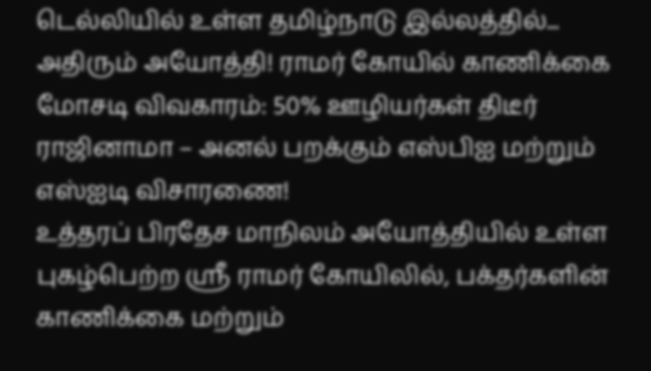டெல்லியில் உள்ள தமிழ்நாடு இல்லத்தில்...
அதிரும் அயோத்தி! ராமர் கோயில் காணிக்கை மோசடி விவகாரம்: 50% ஊழியர்கள் திடீர் ராஜினாமா – அனல் பறக்கும் எஸ்பிஐ மற்றும் எஸ்ஐடி விசாரணை!
உத்தரப் பிரதேச மாநிலம் அயோத்தியில் உள்ள புகழ்பெற்ற ஸ்ரீ ராமர் கோயிலில், பக்தர்களின் காணிக்கை மற்றும்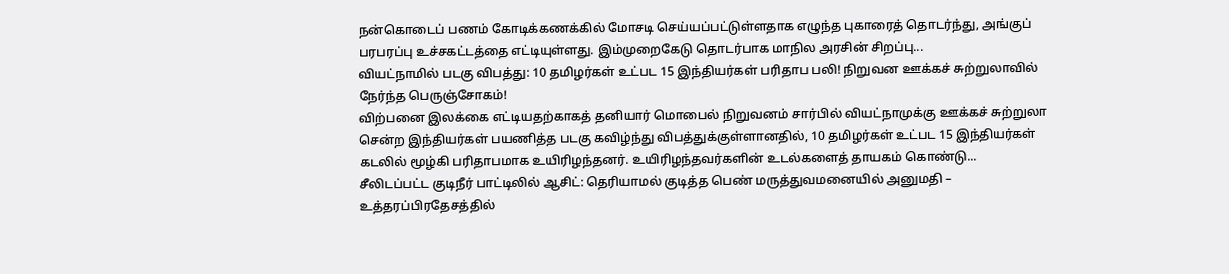நன்கொடைப் பணம் கோடிக்கணக்கில் மோசடி செய்யப்பட்டுள்ளதாக எழுந்த புகாரைத் தொடர்ந்து, அங்குப் பரபரப்பு உச்சகட்டத்தை எட்டியுள்ளது. இம்முறைகேடு தொடர்பாக மாநில அரசின் சிறப்பு...
வியட்நாமில் படகு விபத்து: 10 தமிழர்கள் உட்பட 15 இந்தியர்கள் பரிதாப பலி! நிறுவன ஊக்கச் சுற்றுலாவில் நேர்ந்த பெருஞ்சோகம்!
விற்பனை இலக்கை எட்டியதற்காகத் தனியார் மொபைல் நிறுவனம் சார்பில் வியட்நாமுக்கு ஊக்கச் சுற்றுலா சென்ற இந்தியர்கள் பயணித்த படகு கவிழ்ந்து விபத்துக்குள்ளானதில், 10 தமிழர்கள் உட்பட 15 இந்தியர்கள் கடலில் மூழ்கி பரிதாபமாக உயிரிழந்தனர். உயிரிழந்தவர்களின் உடல்களைத் தாயகம் கொண்டு...
சீலிடப்பட்ட குடிநீர் பாட்டிலில் ஆசிட்: தெரியாமல் குடித்த பெண் மருத்துவமனையில் அனுமதி – உத்தரப்பிரதேசத்தில்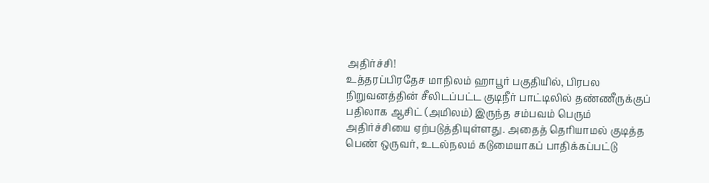அதிர்ச்சி!
உத்தரப்பிரதேச மாநிலம் ஹாபூர் பகுதியில், பிரபல நிறுவனத்தின் சீலிடப்பட்ட குடிநீர் பாட்டிலில் தண்ணீருக்குப் பதிலாக ஆசிட் (அமிலம்) இருந்த சம்பவம் பெரும் அதிர்ச்சியை ஏற்படுத்தியுள்ளது. அதைத் தெரியாமல் குடித்த பெண் ஒருவர், உடல்நலம் கடுமையாகப் பாதிக்கப்பட்டு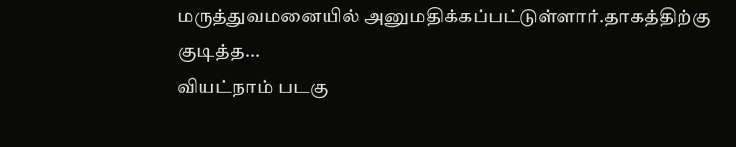மருத்துவமனையில் அனுமதிக்கப்பட்டுள்ளார்.தாகத்திற்கு குடித்த...
வியட்நாம் படகு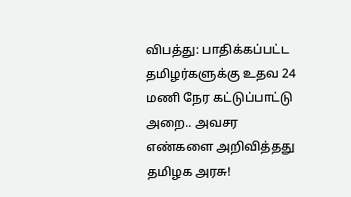விபத்து: பாதிக்கப்பட்ட தமிழர்களுக்கு உதவ 24 மணி நேர கட்டுப்பாட்டு அறை.. அவசர எண்களை அறிவித்தது தமிழக அரசு!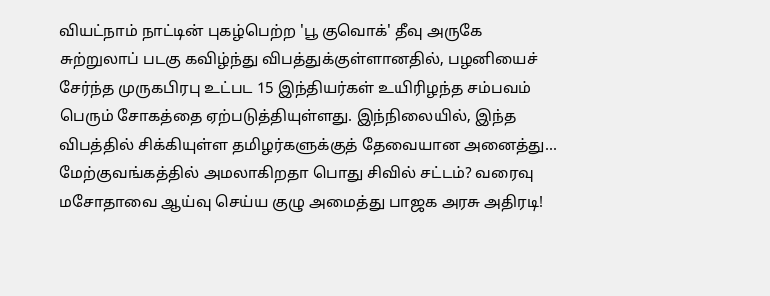வியட்நாம் நாட்டின் புகழ்பெற்ற 'பூ குவொக்' தீவு அருகே சுற்றுலாப் படகு கவிழ்ந்து விபத்துக்குள்ளானதில், பழனியைச் சேர்ந்த முருகபிரபு உட்பட 15 இந்தியர்கள் உயிரிழந்த சம்பவம் பெரும் சோகத்தை ஏற்படுத்தியுள்ளது. இந்நிலையில், இந்த விபத்தில் சிக்கியுள்ள தமிழர்களுக்குத் தேவையான அனைத்து...
மேற்குவங்கத்தில் அமலாகிறதா பொது சிவில் சட்டம்? வரைவு மசோதாவை ஆய்வு செய்ய குழு அமைத்து பாஜக அரசு அதிரடி!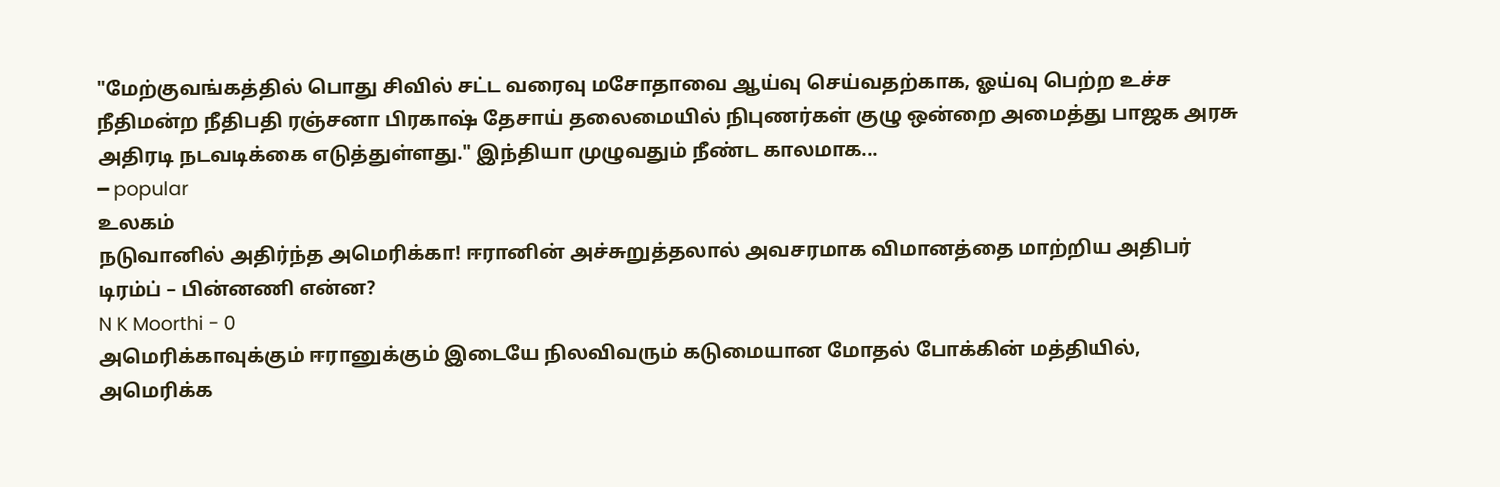"மேற்குவங்கத்தில் பொது சிவில் சட்ட வரைவு மசோதாவை ஆய்வு செய்வதற்காக, ஓய்வு பெற்ற உச்ச நீதிமன்ற நீதிபதி ரஞ்சனா பிரகாஷ் தேசாய் தலைமையில் நிபுணர்கள் குழு ஒன்றை அமைத்து பாஜக அரசு அதிரடி நடவடிக்கை எடுத்துள்ளது." இந்தியா முழுவதும் நீண்ட காலமாக...
━ popular
உலகம்
நடுவானில் அதிர்ந்த அமெரிக்கா! ஈரானின் அச்சுறுத்தலால் அவசரமாக விமானத்தை மாற்றிய அதிபர் டிரம்ப் – பின்னணி என்ன?
N K Moorthi - 0
அமெரிக்காவுக்கும் ஈரானுக்கும் இடையே நிலவிவரும் கடுமையான மோதல் போக்கின் மத்தியில், அமெரிக்க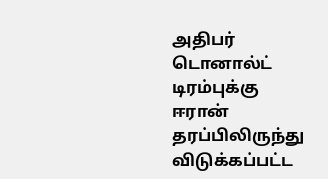அதிபர் டொனால்ட் டிரம்புக்கு ஈரான் தரப்பிலிருந்து விடுக்கப்பட்ட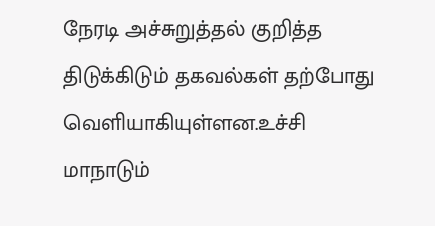நேரடி அச்சுறுத்தல் குறித்த திடுக்கிடும் தகவல்கள் தற்போது வெளியாகியுள்ளன.உச்சி மாநாடும்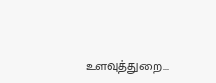உளவுத்துறை...